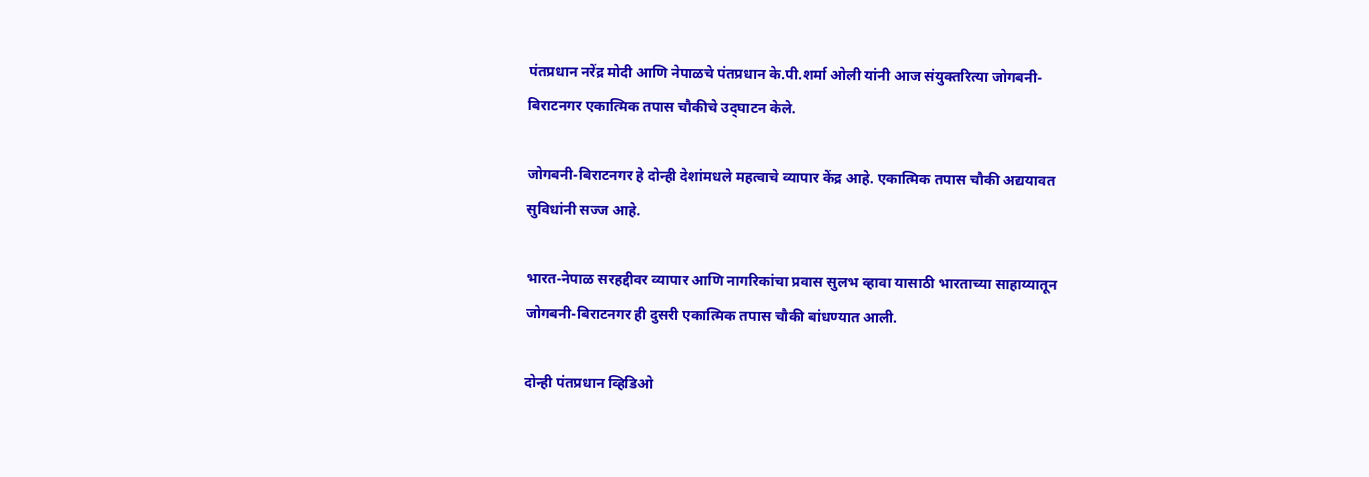पंतप्रधान नरेंद्र मोदी आणि नेपाळचे पंतप्रधान के.पी.शर्मा ओली यांनी आज संयुक्तरित्या जोगबनी-बिराटनगर एकात्मिक तपास चौकीचे उद्‌घाटन केले.

जोगबनी-बिराटनगर हे दोन्ही देशांमधले महत्वाचे व्यापार केंद्र आहे. एकात्मिक तपास चौकी अद्ययावत सुविधांनी सज्ज आहे.

भारत-नेपाळ सरहद्दीवर व्यापार आणि नागरिकांचा प्रवास सुलभ व्हावा यासाठी भारताच्या साहाय्यातून जोगबनी-बिराटनगर ही दुसरी एकात्मिक तपास चौकी बांधण्यात आली.

दोन्ही पंतप्रधान व्हिडिओ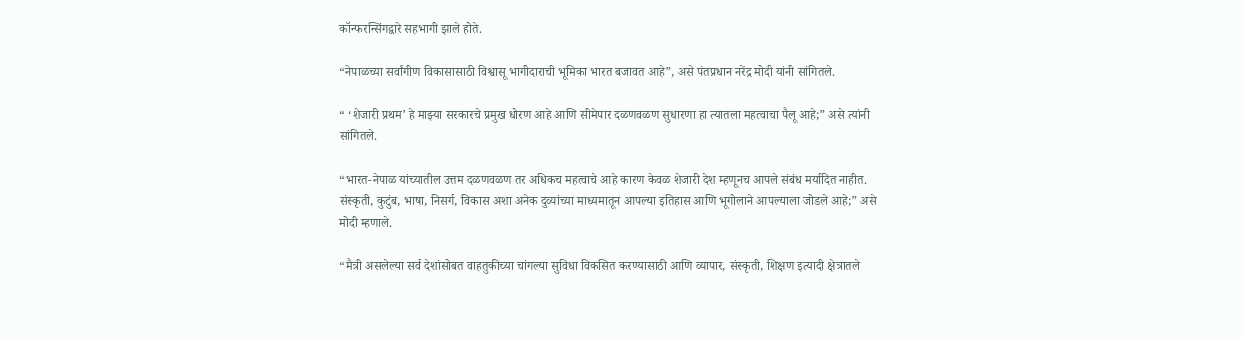कॉन्फरन्सिंगद्वारे सहभागी झाले होते.

“नेपाळच्या सर्वांगीण विकासासाठी विश्वासू भागीदाराची भूमिका भारत बजावत आहे”, असे पंतप्रधान नरेंद्र मोदी यांनी सांगितले.

“ ‘शेजारी प्रथम’ हे माझ्या सरकारचे प्रमुख धोरण आहे आणि सीमेपार दळणवळण सुधारणा हा त्यातला महत्वाचा पैलू आहे;” असे त्यांनी सांगितले.

“भारत-नेपाळ यांच्यातील उत्तम दळणवळण तर अधिकच महत्वाचे आहे कारण केवळ शेजारी देश म्हणूनच आपले संबंध मर्यादित नाहीत. संस्कृती, कुटुंब, भाषा, निसर्ग, विकास अशा अनेक दुव्यांच्या माध्यमातून आपल्या इतिहास आणि भूगोलाने आपल्याला जोडले आहे;” असे मोदी म्हणाले.

“मैत्री असलेल्या सर्व देशांसोबत वाहतुकीच्या चांगल्या सुविधा विकसित करण्यासाठी आणि व्यापार, संस्कृती, शिक्षण इत्यादी क्षेत्रातले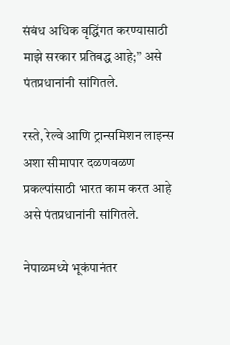संबंध अधिक वृद्धिंगत करण्यासाठी माझे सरकार प्रतिबद्ध आहे;” असे पंतप्रधानांनी सांगितले.

रस्ते, रेल्वे आणि ट्रान्समिशन लाइन्स अशा सीमापार दळणवळण प्रकल्पांसाठी भारत काम करत आहे असे पंतप्रधानांनी सांगितले.

नेपाळमध्ये भूकंपानंतर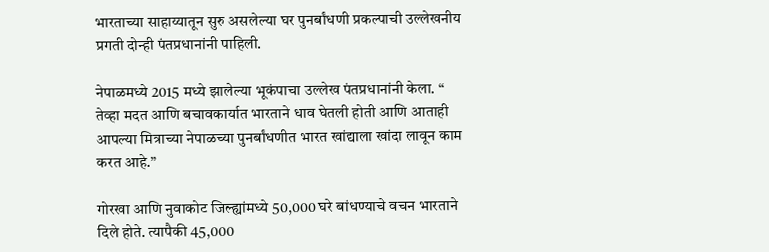भारताच्या साहाय्यातून सुरु असलेल्या घर पुनर्बांधणी प्रकल्पाची उल्लेखनीय प्रगती दोन्ही पंतप्रधानांनी पाहिली.

नेपाळमध्ये 2015 मध्ये झालेल्या भूकंपाचा उल्लेख पंतप्रधानांनी केला. “ तेव्हा मदत आणि बचावकार्यात भारताने धाव घेतली होती आणि आताही आपल्या मित्राच्या नेपाळच्या पुनर्बांधणीत भारत खांद्याला खांदा लावून काम करत आहे.”

गोरखा आणि नुवाकोट जिल्ह्यांमध्ये 50,000 घरे बांधण्याचे वचन भारताने दिले होते. त्यापैकी 45,000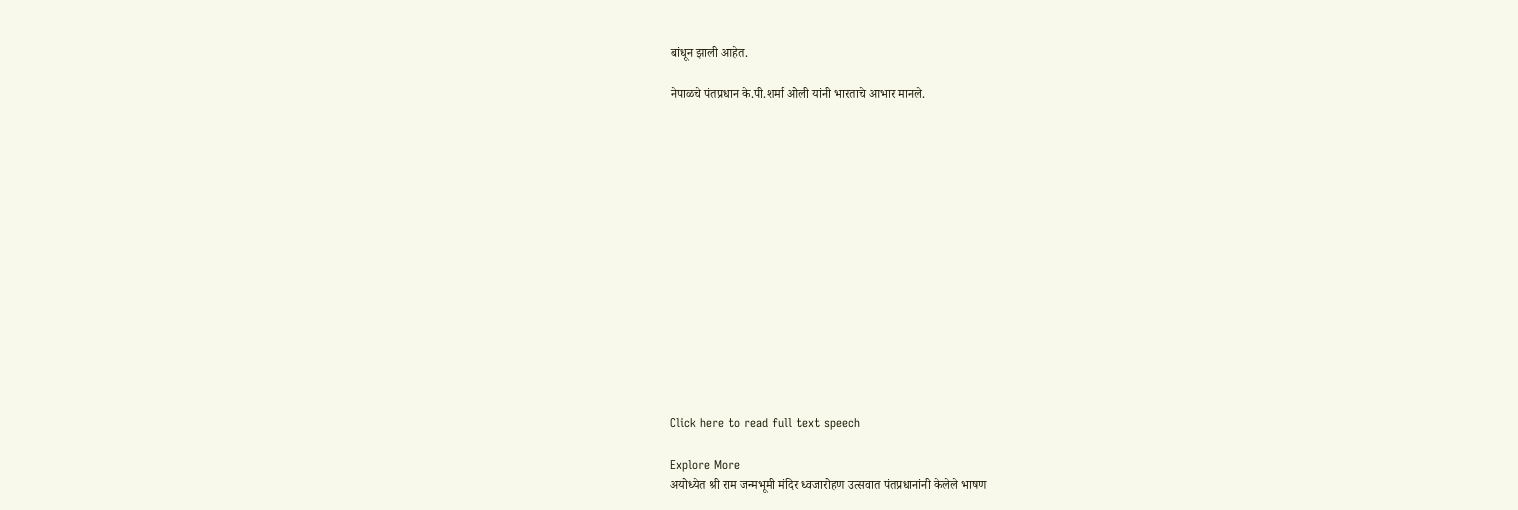बांधून झाली आहेत.

नेपाळचे पंतप्रधान के.पी.शर्मा ओली यांनी भारताचे आभार मानले.















Click here to read full text speech

Explore More
अयोध्येत श्री राम जन्मभूमी मंदिर ध्वजारोहण उत्सवात पंतप्रधानांनी केलेले भाषण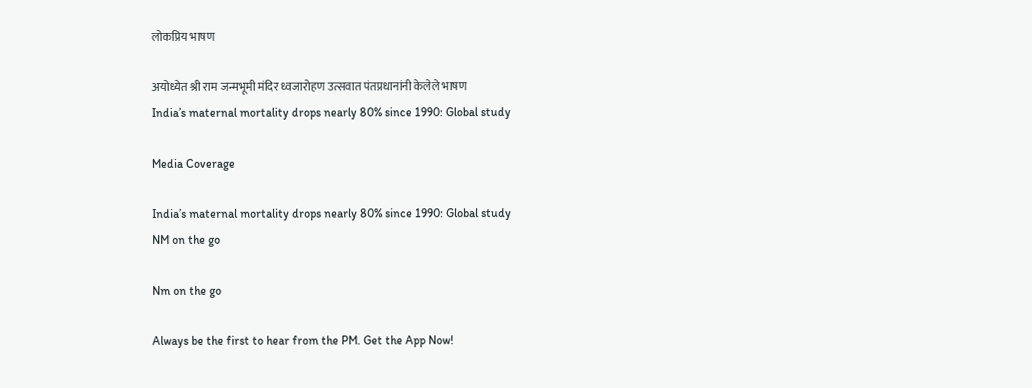लोकप्रिय भाषण

अयोध्येत श्री राम जन्मभूमी मंदिर ध्वजारोहण उत्सवात पंतप्रधानांनी केलेले भाषण
India’s maternal mortality drops nearly 80% since 1990: Global study

Media Coverage

India’s maternal mortality drops nearly 80% since 1990: Global study
NM on the go

Nm on the go

Always be the first to hear from the PM. Get the App Now!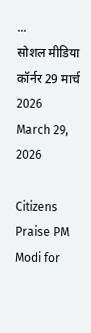...
सोशल मीडिया कॉर्नर 29 मार्च 2026
March 29, 2026

Citizens Praise PM Modi for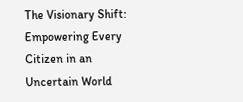The Visionary Shift: Empowering Every Citizen in an Uncertain World